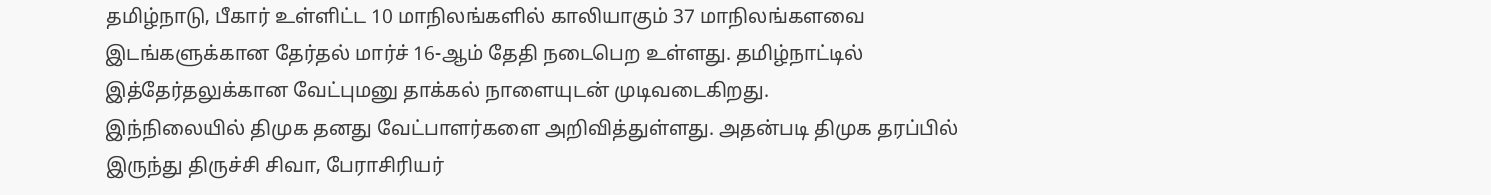தமிழ்நாடு, பீகார் உள்ளிட்ட 10 மாநிலங்களில் காலியாகும் 37 மாநிலங்களவை இடங்களுக்கான தேர்தல் மார்ச் 16-ஆம் தேதி நடைபெற உள்ளது. தமிழ்நாட்டில் இத்தேர்தலுக்கான வேட்புமனு தாக்கல் நாளையுடன் முடிவடைகிறது.
இந்நிலையில் திமுக தனது வேட்பாளர்களை அறிவித்துள்ளது. அதன்படி திமுக தரப்பில் இருந்து திருச்சி சிவா, பேராசிரியர்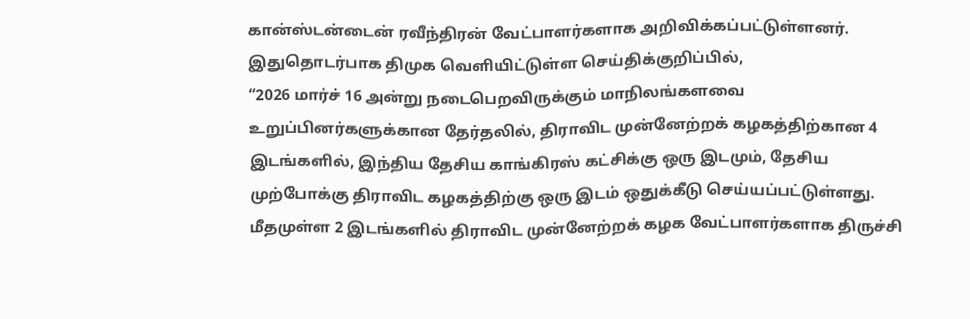கான்ஸ்டன்டைன் ரவீந்திரன் வேட்பாளர்களாக அறிவிக்கப்பட்டுள்ளனர். இதுதொடர்பாக திமுக வெளியிட்டுள்ள செய்திக்குறிப்பில்,
“2026 மார்ச் 16 அன்று நடைபெறவிருக்கும் மாநிலங்களவை உறுப்பினர்களுக்கான தேர்தலில், திராவிட முன்னேற்றக் கழகத்திற்கான 4 இடங்களில், இந்திய தேசிய காங்கிரஸ் கட்சிக்கு ஒரு இடமும், தேசிய முற்போக்கு திராவிட கழகத்திற்கு ஒரு இடம் ஒதுக்கீடு செய்யப்பட்டுள்ளது.
மீதமுள்ள 2 இடங்களில் திராவிட முன்னேற்றக் கழக வேட்பாளர்களாக திருச்சி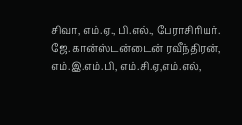சிவா, எம்.ஏ., பி.எல்., பேராசிரியர். ஜே.கான்ஸ்டன்டைன் ரவீந்திரன், எம்.இ.எம்.பி, எம்.சி.ஏ,எம்.எல்,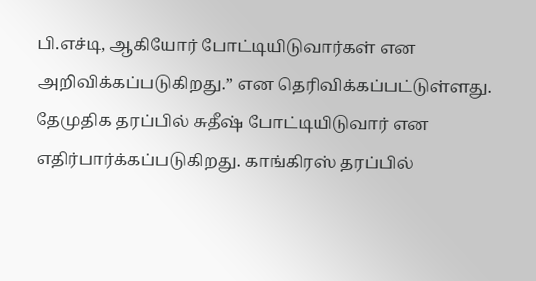பி.எச்டி, ஆகியோர் போட்டியிடுவார்கள் என அறிவிக்கப்படுகிறது.” என தெரிவிக்கப்பட்டுள்ளது.
தேமுதிக தரப்பில் சுதீஷ் போட்டியிடுவார் என எதிர்பார்க்கப்படுகிறது. காங்கிரஸ் தரப்பில்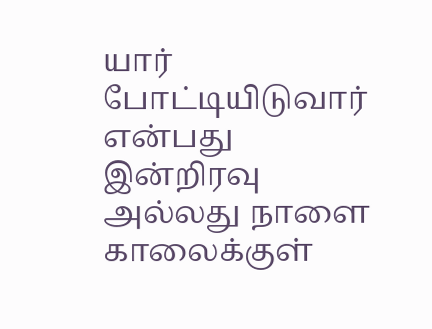யார் போட்டியிடுவார் என்பது இன்றிரவு அல்லது நாளை காலைக்குள்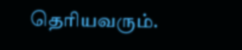தெரியவரும்.